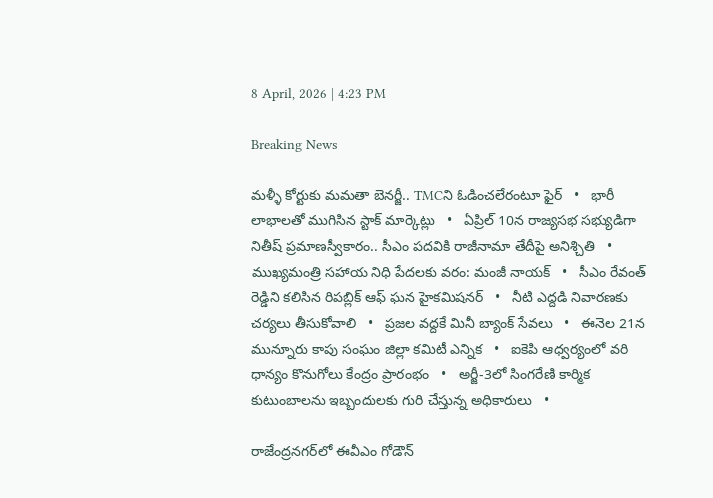8 April, 2026 | 4:23 PM

Breaking News

మళ్ళీ కోర్టుకు మమతా బెనర్జీ.. TMCని ఓడించలేరంటూ ఫైర్   •   భారీ లాభాలతో ముగిసిన స్టాక్ మార్కెట్లు   •   ఏప్రిల్ 10న రాజ్యసభ సభ్యుడిగా నితీష్ ప్రమాణస్వీకారం.. సీఎం పదవికి రాజీనామా తేదీపై అనిశ్చితి   •   ముఖ్యమంత్రి సహాయ నిధి పేదలకు వరం: మంజీ నాయక్   •   సీఎం రేవంత్ రెడ్డిని కలిసిన రిపబ్లిక్ ఆఫ్ ఘన హైకమిషనర్   •   నీటి ఎద్దడి నివారణకు చర్యలు తీసుకోవాలి   •   ప్రజల వద్దకే మినీ బ్యాంక్ సేవలు   •   ఈనెల 21న మున్నూరు కాపు సంఘం జిల్లా కమిటీ ఎన్నిక   •   ఐకెపి ఆధ్వర్యంలో వరి ధాన్యం కొనుగోలు కేంద్రం ప్రారంభం   •   అర్జీ-3లో సింగరేణి కార్మిక కుటుంబాలను ఇబ్బందులకు గురి చేస్తున్న అధికారులు   •

రాజేంద్రనగర్‌లో ఈవీఎం గోడౌన్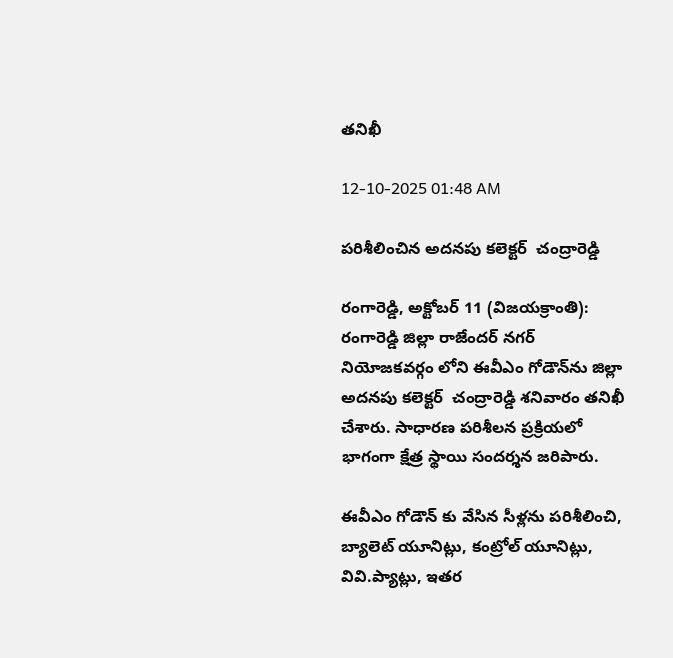తనిఖీ

12-10-2025 01:48 AM

పరిశీలించిన అదనపు కలెక్టర్  చంద్రారెడ్డి

రంగారెడ్డి, అక్టోబర్ 11 (విజయక్రాంతి): రంగారెడ్డి జిల్లా రాజేందర్ నగర్ నియోజకవర్గం లోని ఈవీఎం గోడౌన్‌ను జిల్లా అదనపు కలెక్టర్  చంద్రారెడ్డి శనివారం తనిఖీ చేశారు. సాధారణ పరిశీలన ప్రక్రియలో భాగంగా క్షేత్ర స్థాయి సందర్శన జరిపారు.

ఈవీఎం గోడౌన్ కు వేసిన సీళ్లను పరిశీలించి, బ్యాలెట్ యూనిట్లు, కంట్రోల్ యూనిట్లు, వివి.ప్యాట్లు, ఇతర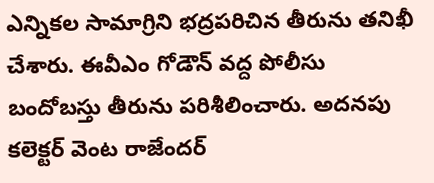ఎన్నికల సామాగ్రిని భద్రపరిచిన తీరును తనిఖీ చేశారు. ఈవీఎం గోడౌన్ వద్ద పోలీసు బందోబస్తు తీరును పరిశీలించారు. అదనపు కలెక్టర్ వెంట రాజేందర్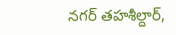నగర్ తహశీల్దార్,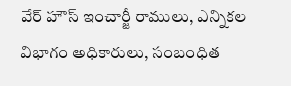వేర్ హౌస్ ఇంచార్జీ రాములు, ఎన్నికల విభాగం అధికారులు, సంబంధిత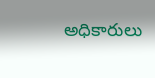అధికారులు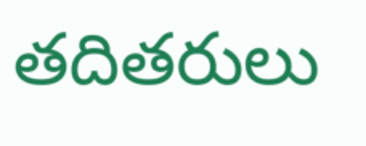తదితరులు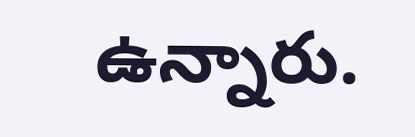ఉన్నారు.